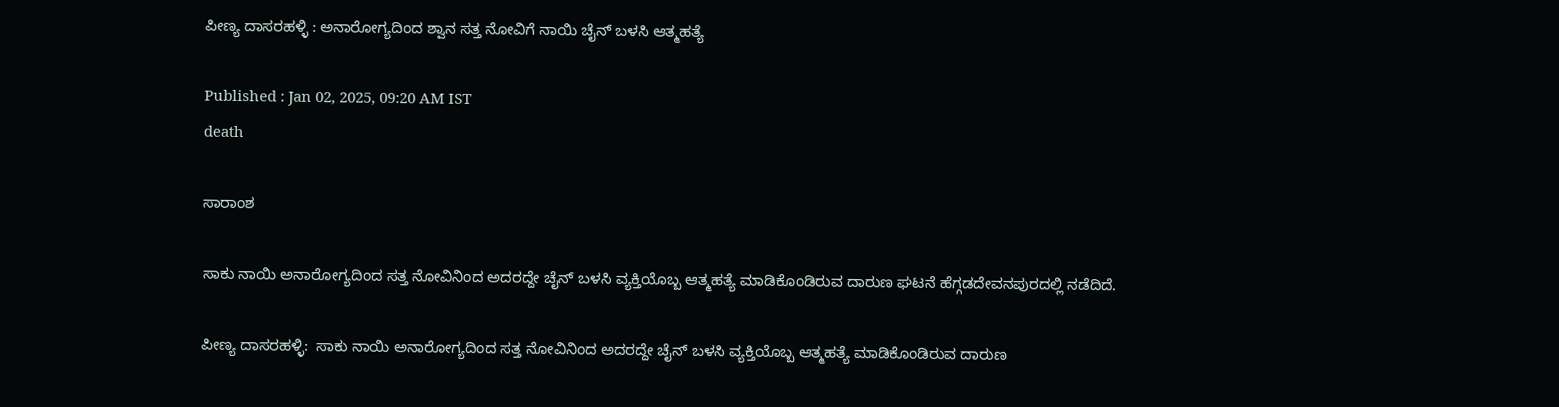ಪೀಣ್ಯ ದಾಸರಹಳ್ಳಿ : ಅನಾರೋಗ್ಯದಿಂದ ಶ್ವಾನ ಸತ್ತ ನೋವಿಗೆ ನಾಯಿ ಚೈನ್ ಬಳಸಿ ಆತ್ಮಹತ್ಯೆ

Published : Jan 02, 2025, 09:20 AM IST
death

ಸಾರಾಂಶ

ಸಾಕು ನಾಯಿ ಅನಾರೋಗ್ಯದಿಂದ ಸತ್ತ ನೋವಿನಿಂದ ಅದರದ್ದೇ ಚೈನ್ ಬಳಸಿ ವ್ಯಕ್ತಿಯೊಬ್ಬ ಆತ್ಮಹತ್ಯೆ ಮಾಡಿಕೊಂಡಿರುವ ದಾರುಣ ಘಟನೆ ಹೆಗ್ಗಡದೇವನಪುರದಲ್ಲಿ ನಡೆದಿದೆ.

ಪೀಣ್ಯ ದಾಸರಹಳ್ಳಿ:  ಸಾಕು ನಾಯಿ ಅನಾರೋಗ್ಯದಿಂದ ಸತ್ತ ನೋವಿನಿಂದ ಅದರದ್ದೇ ಚೈನ್ ಬಳಸಿ ವ್ಯಕ್ತಿಯೊಬ್ಬ ಆತ್ಮಹತ್ಯೆ ಮಾಡಿಕೊಂಡಿರುವ ದಾರುಣ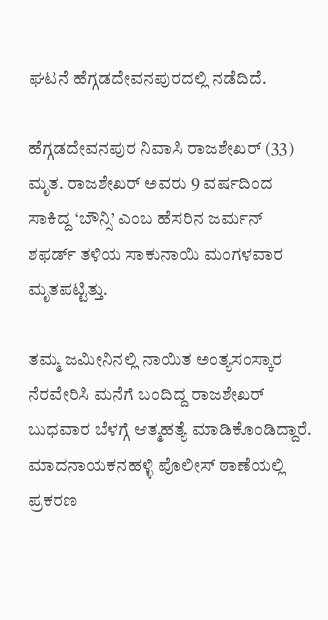ಘಟನೆ ಹೆಗ್ಗಡದೇವನಪುರದಲ್ಲಿ ನಡೆದಿದೆ.

ಹೆಗ್ಗಡದೇವನಪುರ ನಿವಾಸಿ ರಾಜಶೇಖರ್ (33) ಮೃತ. ರಾಜಶೇಖರ್ ಅವರು 9 ವರ್ಷದಿಂದ ಸಾಕಿದ್ದ ‘ಬೌನ್ಸಿ’ ಎಂಬ ಹೆಸರಿನ ಜರ್ಮನ್ ಶಫರ್ಡ್ ತಳಿಯ ಸಾಕುನಾಯಿ ಮಂಗಳವಾರ ಮೃತಪಟ್ಟಿತ್ತು.

ತಮ್ಮ ಜಮೀನಿನಲ್ಲಿ ನಾಯಿತ ಅಂತ್ಯಸಂಸ್ಕಾರ ನೆರವೇರಿಸಿ ಮನೆಗೆ ಬಂದಿದ್ದ ರಾಜಶೇಖರ್ ಬುಧವಾರ ಬೆಳಗ್ಗೆ ಆತ್ಮಹತ್ಯೆ ಮಾಡಿಕೊಂಡಿದ್ದಾರೆ. ಮಾದನಾಯಕನಹಳ್ಳಿ ಪೊಲೀಸ್ ಠಾಣೆಯಲ್ಲಿ ಪ್ರಕರಣ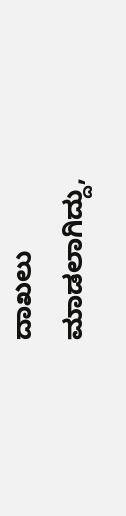ದಾಖಲು ಮಾಡಲಾಗಿದ್ದು,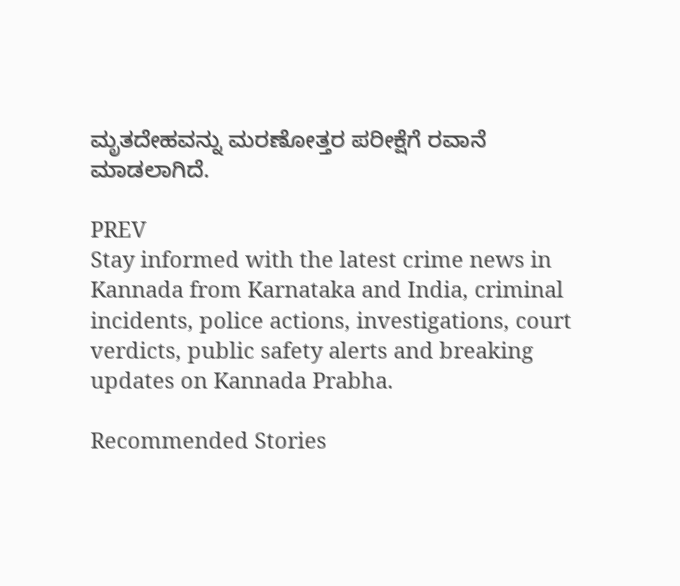ಮೃತದೇಹವನ್ನು ಮರಣೋತ್ತರ ಪರೀಕ್ಷೆಗೆ ರವಾನೆ ಮಾಡಲಾಗಿದೆ.

PREV
Stay informed with the latest crime news in Kannada from Karnataka and India, criminal incidents, police actions, investigations, court verdicts, public safety alerts and breaking updates on Kannada Prabha.

Recommended Stories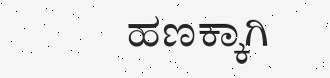ಹಣಕ್ಕಾಗಿ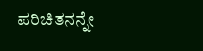ಪರಿಚಿತನನ್ನೇ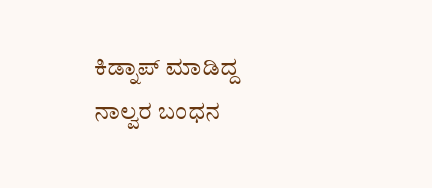ಕಿಡ್ನಾಪ್‌ ಮಾಡಿದ್ದ ನಾಲ್ವರ ಬಂಧನ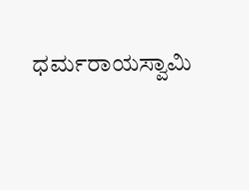ಧರ್ಮರಾಯಸ್ವಾಮಿ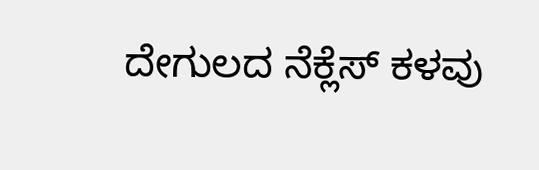ದೇಗುಲದ ನೆಕ್ಲೆಸ್‌ ಕಳವು